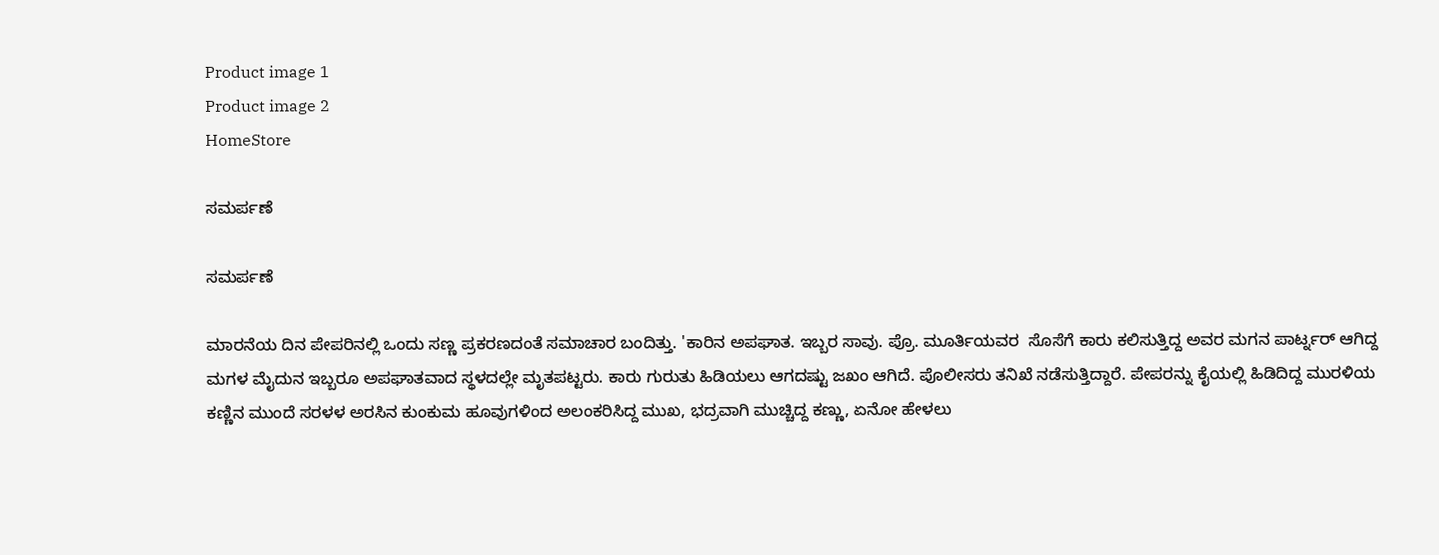Product image 1
Product image 2
HomeStore

ಸಮರ್ಪಣೆ

ಸಮರ್ಪಣೆ

ಮಾರನೆಯ ದಿನ ಪೇಪರಿನಲ್ಲಿ ಒಂದು ಸಣ್ಣ ಪ್ರಕರಣದಂತೆ ಸಮಾಚಾರ ಬಂದಿತ್ತು. 'ಕಾರಿನ ಅಪಘಾತ. ಇಬ್ಬರ ಸಾವು. ಪ್ರೊ. ಮೂರ್ತಿಯವರ  ಸೊಸೆಗೆ ಕಾರು ಕಲಿಸುತ್ತಿದ್ದ ಅವರ ಮಗನ ಪಾರ್ಟ್ನರ್ ಆಗಿದ್ದ ಮಗಳ ಮೈದುನ ಇಬ್ಬರೂ ಅಪಘಾತವಾದ ಸ್ಥಳದಲ್ಲೇ ಮೃತಪಟ್ಟರು. ಕಾರು ಗುರುತು ಹಿಡಿಯಲು ಆಗದಷ್ಟು ಜಖಂ ಆಗಿದೆ. ಪೊಲೀಸರು ತನಿಖೆ ನಡೆಸುತ್ತಿದ್ದಾರೆ. ಪೇಪರನ್ನು ಕೈಯಲ್ಲಿ ಹಿಡಿದಿದ್ದ ಮುರಳಿಯ ಕಣ್ಣಿನ ಮುಂದೆ ಸರಳಳ ಅರಸಿನ ಕುಂಕುಮ ಹೂವುಗಳಿಂದ ಅಲಂಕರಿಸಿದ್ದ ಮುಖ, ಭದ್ರವಾಗಿ ಮುಚ್ಚಿದ್ದ ಕಣ್ಣು, ಏನೋ ಹೇಳಲು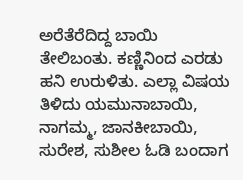ಅರೆತೆರೆದಿದ್ದ ಬಾಯಿ ತೇಲಿಬಂತು. ಕಣ್ಣಿನಿಂದ ಎರಡು ಹನಿ ಉರುಳಿತು. ಎಲ್ಲಾ ವಿಷಯ ತಿಳಿದು ಯಮುನಾಬಾಯಿ, ನಾಗಮ್ಮ, ಜಾನಕೀಬಾಯಿ, ಸುರೇಶ, ಸುಶೀಲ ಓಡಿ ಬಂದಾಗ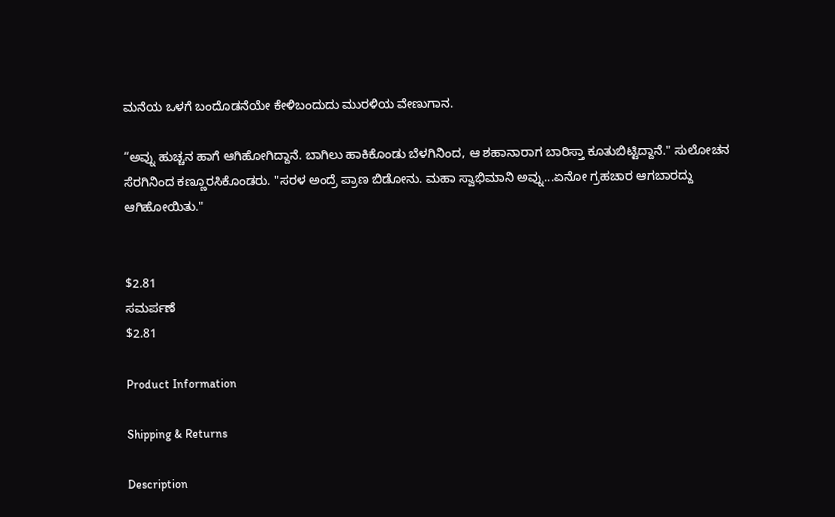ಮನೆಯ ಒಳಗೆ ಬಂದೊಡನೆಯೇ ಕೇಳಿಬಂದುದು ಮುರಳಿಯ ವೇಣುಗಾನ.

“ಅವ್ನು ಹುಚ್ಚನ ಹಾಗೆ ಆಗಿಹೋಗಿದ್ದಾನೆ. ಬಾಗಿಲು ಹಾಕಿಕೊಂಡು ಬೆಳಗಿನಿಂದ, ಆ ಶಹಾನಾರಾಗ ಬಾರಿಸ್ತಾ ಕೂತುಬಿಟ್ಟಿದ್ದಾನೆ." ಸುಲೋಚನ ಸೆರಗಿನಿಂದ ಕಣ್ಣೂರಸಿಕೊಂಡರು. "ಸರಳ ಅಂದ್ರೆ ಪ್ರಾಣ ಬಿಡೋನು. ಮಹಾ ಸ್ವಾಭಿಮಾನಿ ಅವ್ನು...ಏನೋ ಗ್ರಹಚಾರ ಆಗಬಾರದ್ದು ಆಗಿಹೋಯಿತು."


$2.81
ಸಮರ್ಪಣೆ
$2.81

Product Information

Shipping & Returns

Description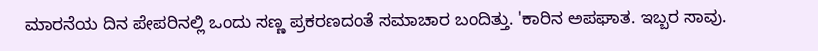ಮಾರನೆಯ ದಿನ ಪೇಪರಿನಲ್ಲಿ ಒಂದು ಸಣ್ಣ ಪ್ರಕರಣದಂತೆ ಸಮಾಚಾರ ಬಂದಿತ್ತು. 'ಕಾರಿನ ಅಪಘಾತ. ಇಬ್ಬರ ಸಾವು.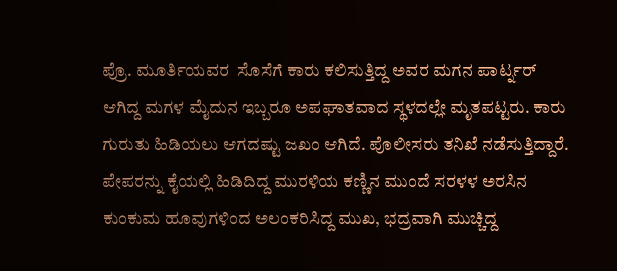ಪ್ರೊ. ಮೂರ್ತಿಯವರ  ಸೊಸೆಗೆ ಕಾರು ಕಲಿಸುತ್ತಿದ್ದ ಅವರ ಮಗನ ಪಾರ್ಟ್ನರ್ ಆಗಿದ್ದ ಮಗಳ ಮೈದುನ ಇಬ್ಬರೂ ಅಪಘಾತವಾದ ಸ್ಥಳದಲ್ಲೇ ಮೃತಪಟ್ಟರು. ಕಾರು ಗುರುತು ಹಿಡಿಯಲು ಆಗದಷ್ಟು ಜಖಂ ಆಗಿದೆ. ಪೊಲೀಸರು ತನಿಖೆ ನಡೆಸುತ್ತಿದ್ದಾರೆ. ಪೇಪರನ್ನು ಕೈಯಲ್ಲಿ ಹಿಡಿದಿದ್ದ ಮುರಳಿಯ ಕಣ್ಣಿನ ಮುಂದೆ ಸರಳಳ ಅರಸಿನ ಕುಂಕುಮ ಹೂವುಗಳಿಂದ ಅಲಂಕರಿಸಿದ್ದ ಮುಖ, ಭದ್ರವಾಗಿ ಮುಚ್ಚಿದ್ದ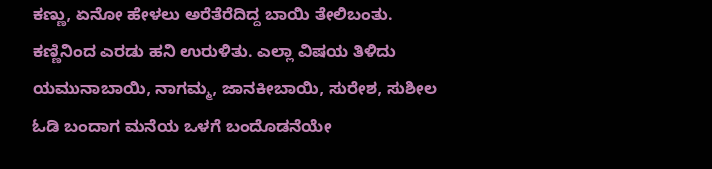ಕಣ್ಣು, ಏನೋ ಹೇಳಲು ಅರೆತೆರೆದಿದ್ದ ಬಾಯಿ ತೇಲಿಬಂತು. ಕಣ್ಣಿನಿಂದ ಎರಡು ಹನಿ ಉರುಳಿತು. ಎಲ್ಲಾ ವಿಷಯ ತಿಳಿದು ಯಮುನಾಬಾಯಿ, ನಾಗಮ್ಮ, ಜಾನಕೀಬಾಯಿ, ಸುರೇಶ, ಸುಶೀಲ ಓಡಿ ಬಂದಾಗ ಮನೆಯ ಒಳಗೆ ಬಂದೊಡನೆಯೇ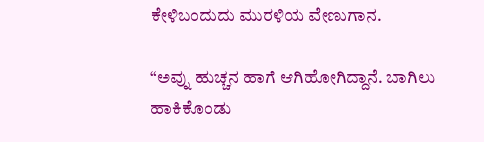ಕೇಳಿಬಂದುದು ಮುರಳಿಯ ವೇಣುಗಾನ.

“ಅವ್ನು ಹುಚ್ಚನ ಹಾಗೆ ಆಗಿಹೋಗಿದ್ದಾನೆ. ಬಾಗಿಲು ಹಾಕಿಕೊಂಡು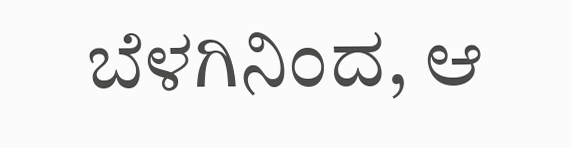ಬೆಳಗಿನಿಂದ, ಆ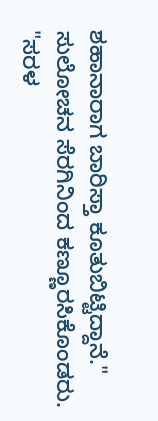ಶಹಾನಾರಾಗ ಬಾರಿಸ್ತಾ ಕೂತುಬಿಟ್ಟಿದ್ದಾನೆ." ಸುಲೋಚನ ಸೆರಗಿನಿಂದ ಕಣ್ಣೂರಸಿಕೊಂಡರು. "ಸರಳ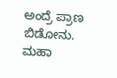ಅಂದ್ರೆ ಪ್ರಾಣ ಬಿಡೋನು. ಮಹಾ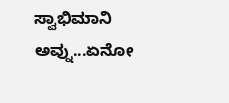ಸ್ವಾಭಿಮಾನಿ ಅವ್ನು...ಏನೋ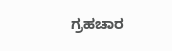ಗ್ರಹಚಾರ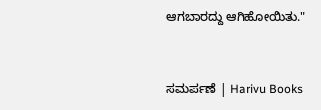ಆಗಬಾರದ್ದು ಆಗಿಹೋಯಿತು."


ಸಮರ್ಪಣೆ | Harivu Books